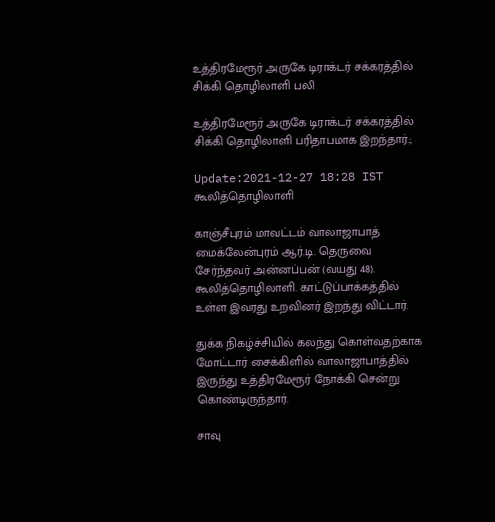உத்திரமேரூர் அருகே டிராக்டர் சக்கரத்தில் சிக்கி தொழிலாளி பலி

உத்திரமேரூர் அருகே டிராக்டர் சக்கரத்தில் சிக்கி தொழிலாளி பரிதாபமாக இறந்தார்.;

Update:2021-12-27 18:28 IST
கூலித்தொழிலாளி

காஞ்சீபுரம் மாவட்டம் வாலாஜாபாத் மைக்லேன்புரம் ஆர்.டி. தெருவை சேர்ந்தவர் அன்னப்பன் (வயது 48). கூலித்தொழிலாளி. காட்டுப்பாக்கத்தில் உள்ள இவரது உறவினர் இறந்து விட்டார்.

துக்க நிகழ்ச்சியில் கலந்து கொள்வதற்காக மோட்டார் சைக்கிளில் வாலாஜாபாத்தில் இருந்து உத்திரமேரூர் நோக்கி சென்று கொண்டிருந்தார்.

சாவு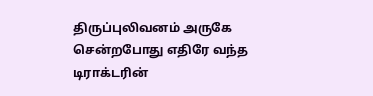திருப்புலிவனம் அருகே சென்றபோது எதிரே வந்த டிராக்டரின்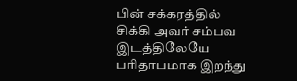பின் சக்கரத்தில் சிக்கி அவர் சம்பவ இடத்திலேயே பரிதாபமாக இறந்து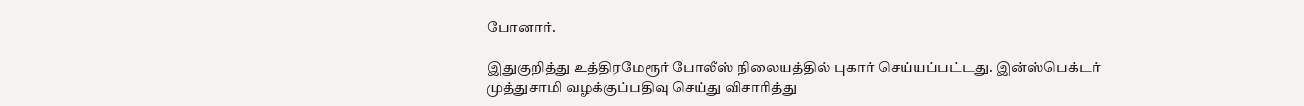போனார்.

இதுகுறித்து உத்திரமேரூர் போலீஸ் நிலையத்தில் புகார் செய்யப்பட்டது. இன்ஸ்பெக்டர் முத்துசாமி வழக்குப்பதிவு செய்து விசாரித்து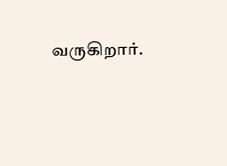வருகிறார்.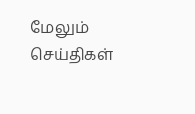மேலும் செய்திகள்